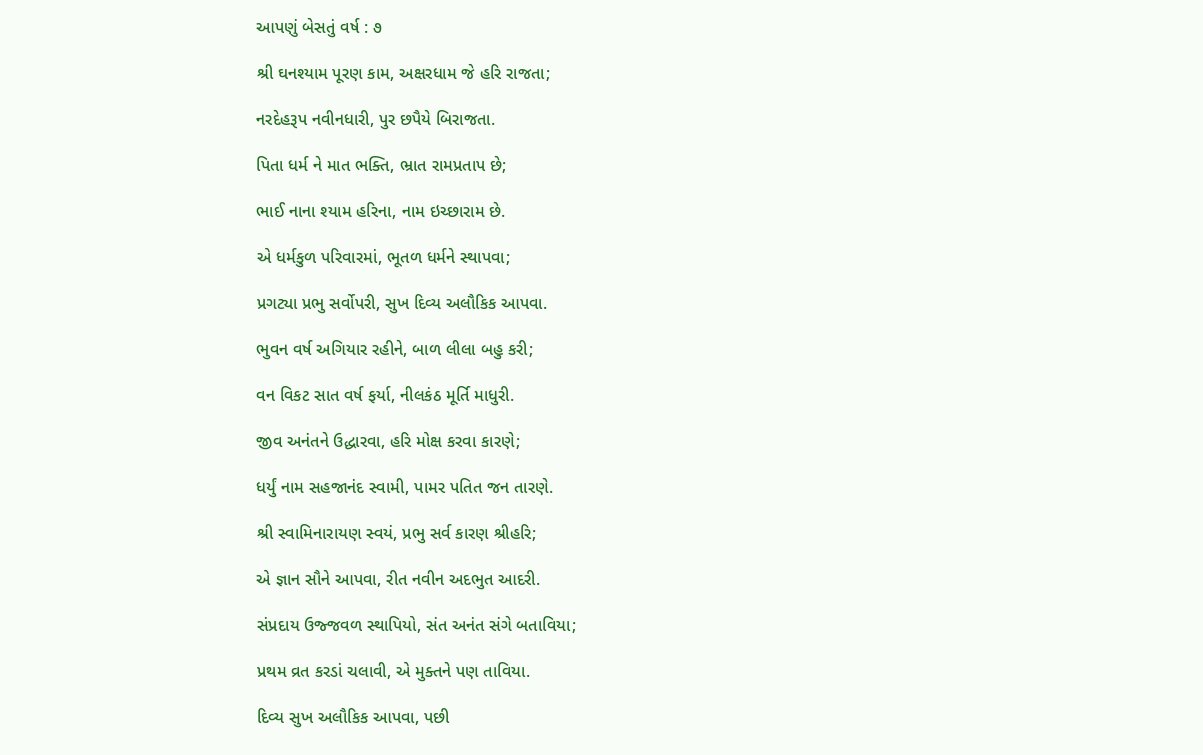આપણું બેસતું વર્ષ : ૭

શ્રી ઘનશ્યામ પૂરણ કામ, અક્ષરધામ જે હરિ રાજતા;

નરદેહરૂપ નવીનધારી, પુર છપૈયે બિરાજતા.

પિતા ધર્મ ને માત ભક્તિ, ભ્રાત રામપ્રતાપ છે;

ભાઈ નાના શ્યામ હરિના, નામ ઇચ્છારામ છે.

એ ધર્મકુળ પરિવારમાં, ભૂતળ ધર્મને સ્થાપવા;

પ્રગટ્યા પ્રભુ સર્વોપરી, સુખ દિવ્ય અલૌકિક આપવા.

ભુવન વર્ષ અગિયાર રહીને, બાળ લીલા બહુ કરી;

વન વિકટ સાત વર્ષ ફર્યા, નીલકંઠ મૂર્તિ માધુરી.

જીવ અનંતને ઉદ્ધારવા, હરિ મોક્ષ કરવા કારણે;

ધર્યું નામ સહજાનંદ સ્વામી, પામર પતિત જન તારણે.

શ્રી સ્વામિનારાયણ સ્વયં, પ્રભુ સર્વ કારણ શ્રીહરિ;

એ જ્ઞાન સૌને આપવા, રીત નવીન અદભુત આદરી.

સંપ્રદાય ઉજ્જવળ સ્થાપિયો, સંત અનંત સંગે બતાવિયા;

પ્રથમ વ્રત કરડાં ચલાવી, એ મુક્તને પણ તાવિયા.

દિવ્ય સુખ અલૌકિક આપવા, પછી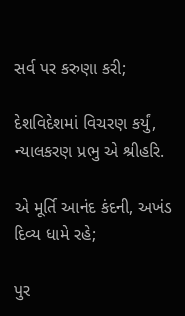સર્વ પર કરુણા કરી;

દેશવિદેશમાં વિચરણ કર્યું, ન્યાલકરણ પ્રભુ એ શ્રીહરિ.

એ મૂર્તિ આનંદ કંદની, અખંડ દિવ્ય ધામે રહે;

પુર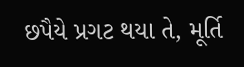છપૈયે પ્રગટ થયા તે, મૂર્તિ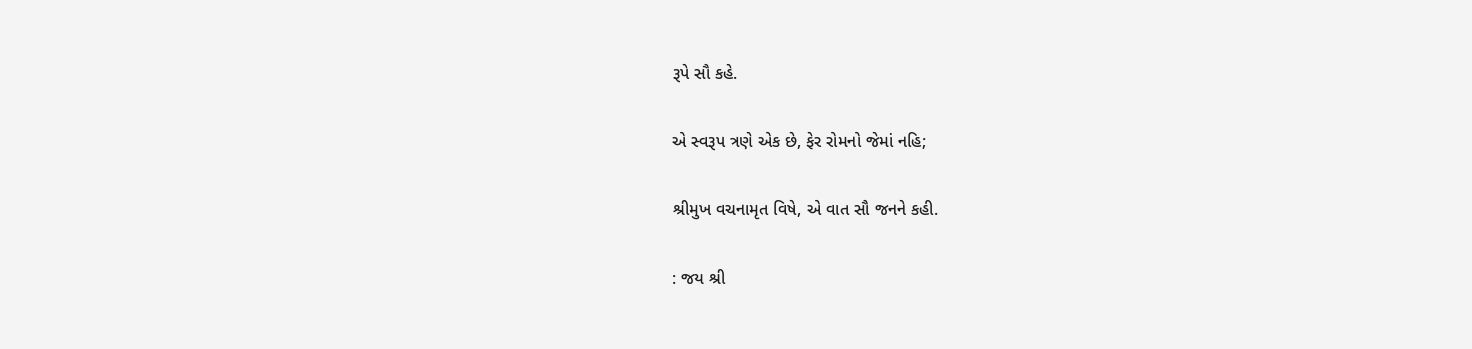રૂપે સૌ કહે.

એ સ્વરૂપ ત્રણે એક છે, ફેર રોમનો જેમાં નહિ;

શ્રીમુખ વચનામૃત વિષે, એ વાત સૌ જનને કહી.

: જય શ્રી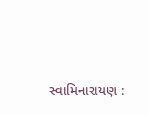સ્વામિનારાયણ :